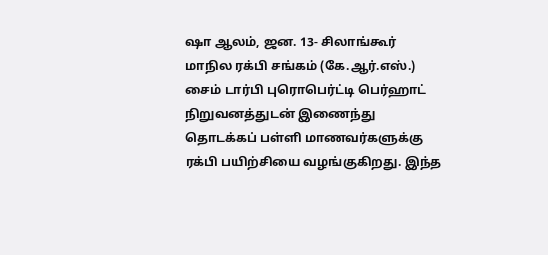ஷா ஆலம், ஜன. 13- சிலாங்கூர் மாநில ரக்பி சங்கம் (கே.ஆர்.எஸ்.) சைம் டார்பி புரொபெர்ட்டி பெர்ஹாட் நிறுவனத்துடன் இணைந்து தொடக்கப் பள்ளி மாணவர்களுக்கு ரக்பி பயிற்சியை வழங்குகிறது. இந்த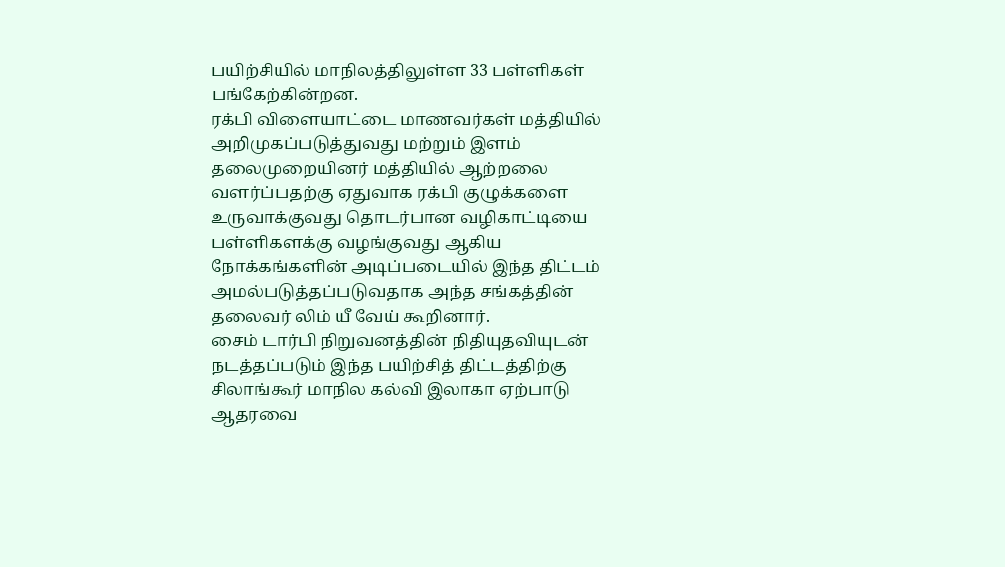பயிற்சியில் மாநிலத்திலுள்ள 33 பள்ளிகள் பங்கேற்கின்றன.
ரக்பி விளையாட்டை மாணவர்கள் மத்தியில் அறிமுகப்படுத்துவது மற்றும் இளம் தலைமுறையினர் மத்தியில் ஆற்றலை வளர்ப்பதற்கு ஏதுவாக ரக்பி குழுக்களை உருவாக்குவது தொடர்பான வழிகாட்டியை பள்ளிகளக்கு வழங்குவது ஆகிய நோக்கங்களின் அடிப்படையில் இந்த திட்டம் அமல்படுத்தப்படுவதாக அந்த சங்கத்தின் தலைவர் லிம் யீ வேய் கூறினார்.
சைம் டார்பி நிறுவனத்தின் நிதியுதவியுடன் நடத்தப்படும் இந்த பயிற்சித் திட்டத்திற்கு சிலாங்கூர் மாநில கல்வி இலாகா ஏற்பாடு ஆதரவை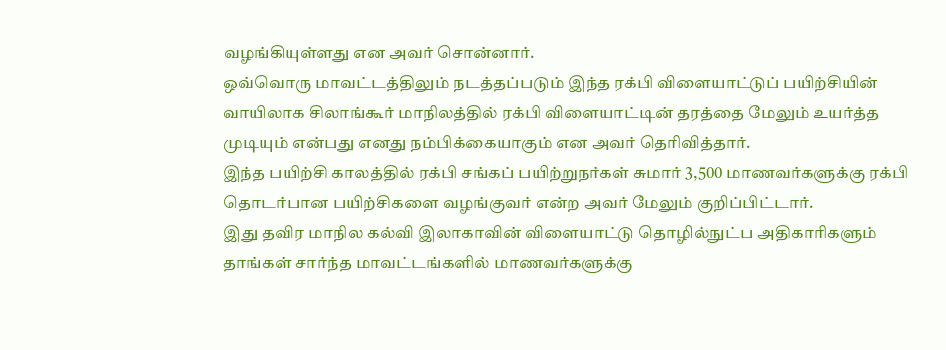வழங்கியுள்ளது என அவர் சொன்னார்.
ஒவ்வொரு மாவட்டத்திலும் நடத்தப்படும் இந்த ரக்பி விளையாட்டுப் பயிற்சியின் வாயிலாக சிலாங்கூர் மாநிலத்தில் ரக்பி விளையாட்டின் தரத்தை மேலும் உயர்த்த முடியும் என்பது எனது நம்பிக்கையாகும் என அவர் தெரிவித்தார்.
இந்த பயிற்சி காலத்தில் ரக்பி சங்கப் பயிற்றுநர்கள் சுமார் 3,500 மாணவர்களுக்கு ரக்பி தொடர்பான பயிற்சிகளை வழங்குவர் என்ற அவர் மேலும் குறிப்பிட்டார்.
இது தவிர மாநில கல்வி இலாகாவின் விளையாட்டு தொழில்நுட்ப அதிகாரிகளும் தாங்கள் சார்ந்த மாவட்டங்களில் மாணவர்களுக்கு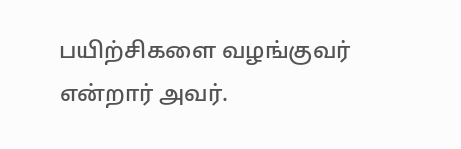பயிற்சிகளை வழங்குவர் என்றார் அவர்.